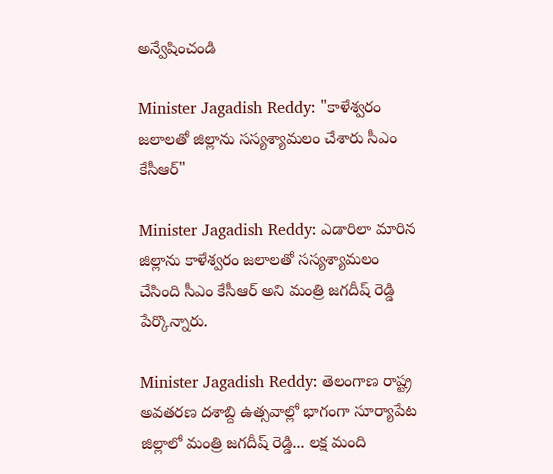అన్వేషించండి

Minister Jagadish Reddy: "కాళేశ్వరం జలాలతో జిల్లాను సస్యశ్యామలం చేశారు సీఎం కేసీఆర్"

Minister Jagadish Reddy: ఎడారిలా మారిన జిల్లాను కాళేశ్వరం జలాలతో సస్యశ్యామలం చేసింది సీఎం కేసీఆర్ అని మంత్రి జగదీష్ రెడ్డి పేర్కొన్నారు.

Minister Jagadish Reddy: తెలంగాణ రాష్ట్ర అవతరణ దశాబ్ది ఉత్సవాల్లో భాగంగా సూర్యాపేట జిల్లాలో మంత్రి జగదీష్ రెడ్డి... లక్ష మంది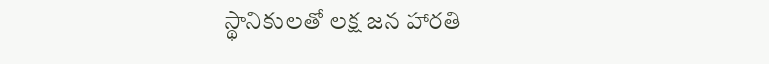స్థానికులతో లక్ష జన హారతి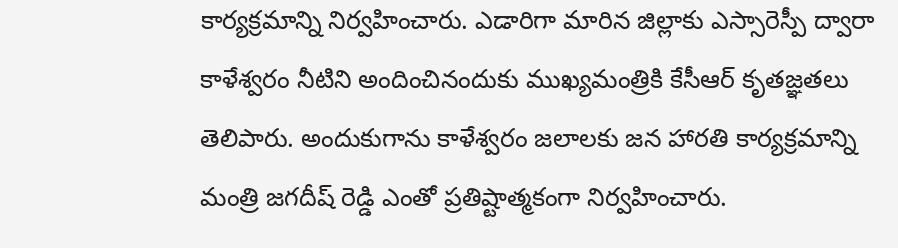కార్యక్రమాన్ని నిర్వహించారు. ఎడారిగా మారిన జిల్లాకు ఎస్సారెస్పీ ద్వారా కాళేశ్వరం నీటిని అందించినందుకు ముఖ్యమంత్రికి కేసీఆర్ కృతజ్ఞతలు తెలిపారు. అందుకుగాను కాళేశ్వరం జలాలకు జన హారతి కార్యక్రమాన్ని మంత్రి జగదీష్ రెడ్డి ఎంతో ప్రతిష్టాత్మకంగా నిర్వహించారు.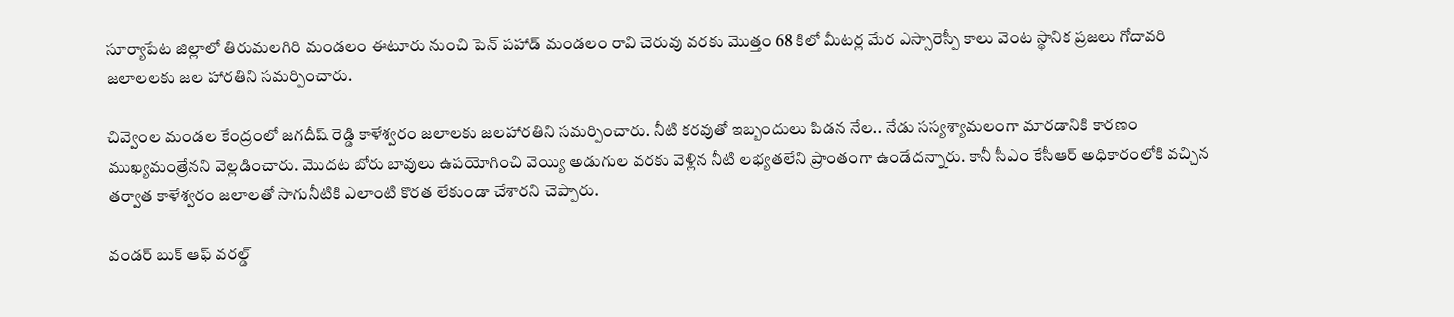సూర్యాపేట జిల్లాలో తిరుమలగిరి మండలం ఈటూరు నుంచి పెన్ పహాడ్ మండలం రావి చెరువు వరకు మొత్తం 68 కిలో మీటర్ల మేర ఎస్సారెస్పీ కాలు వెంట స్థానిక ప్రజలు గోదావరి జలాలలకు జల హారతిని సమర్పించారు.

చివ్వెంల మండల కేంద్రంలో జగదీష్ రెడ్డి కాళేశ్వరం జలాలకు జలహారతిని సమర్పించారు. నీటి కరవుతో ఇబ్బందులు పిడన నేల.. నేడు సస్యశ్యామలంగా మారడానికి కారణం ముఖ్యమంత్రేనని వెల్లడించారు. మొదట బోరు బావులు ఉపయోగించి వెయ్యి అడుగుల వరకు వెళ్లిన నీటి లభ్యతలేని ప్రాంతంగా ఉండేదన్నారు. కానీ సీఎం కేసీఆర్ అధికారంలోకి వచ్చిన తర్వాత కాళేశ్వరం జలాలతో సాగునీటికి ఎలాంటి కొరత లేకుండా చేశారని చెప్పారు.

వండర్ బుక్ ఆఫ్ వరల్డ్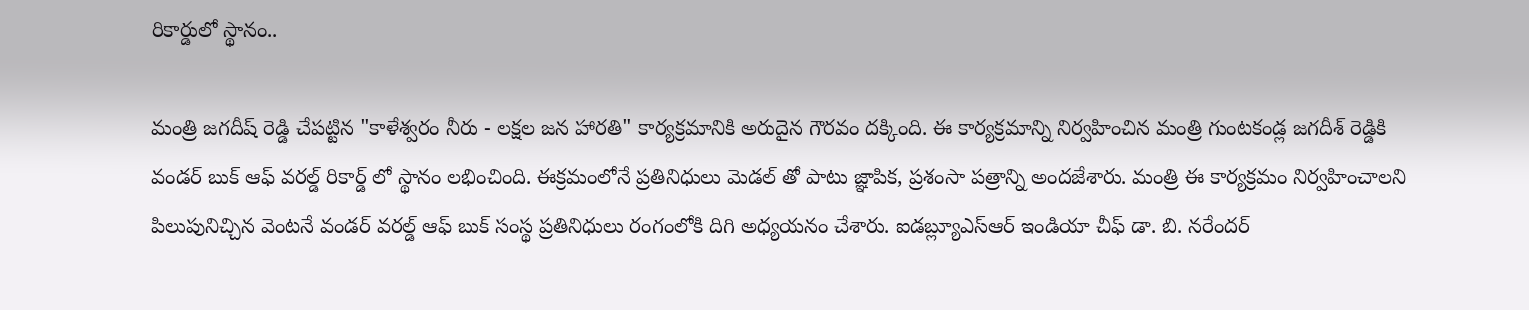రికార్డులో స్థానం..

మంత్రి జగదీష్ రెడ్డి చేపట్టిన "కాళేశ్వరం నీరు - లక్షల జన హారతి" కార్యక్రమానికి అరుదైన గౌరవం దక్కింది. ఈ కార్యక్రమాన్ని నిర్వహించిన మంత్రి గుంటకండ్ల జగదీశ్‌ రెడ్డికి వండర్‌ బుక్‌ ఆఫ్‌ వరల్డ్‌ రికార్డ్‌ లో స్థానం లభించింది. ఈక్రమంలోనే ప్రతినిధులు మెడల్‌ తో పాటు జ్ఞాపిక, ప్రశంసా పత్రాన్ని అందజేశారు. మంత్రి ఈ కార్యక్రమం నిర్వహించాలని పిలుపునిచ్చిన వెంటనే వండర్ వరల్డ్ ఆఫ్ బుక్ సంస్థ ప్రతినిధులు రంగంలోకి దిగి అధ్యయనం చేశారు. ఐడబ్ల్యూఎస్ఆర్ ఇండియా చీఫ్ డా. బి. నరేందర్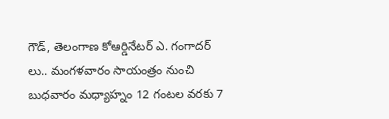గౌడ్, తెలంగాణ కోఆర్డినేటర్ ఎ. గంగాదర్ లు.. మంగళవారం సాయంత్రం నుంచి బుధవారం మధ్యాహ్నం 12 గంటల వరకు 7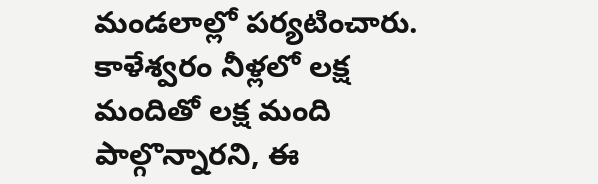మండలాల్లో పర్యటించారు. కాళేశ్వరం నీళ్లలో లక్ష మందితో లక్ష మంది పాల్గొన్నారని, ఈ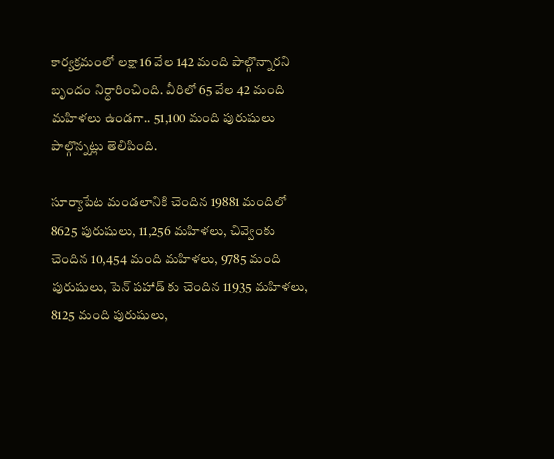కార్యక్రమంలో లక్షా 16 వేల 142 మంది పాల్గొన్నారని బృందం నిర్ధారించింది. వీరిలో 65 వేల 42 మంది మహిళలు ఉండగా.. 51,100 మంది పురుషులు పాల్గొన్నట్లు తెలిపింది.

సూర్యాపేట మండలానికి చెందిన 19881 మందిలో 8625 పురుషులు, 11,256 మహిళలు, చివ్వెంకు చెందిన 10,454 మంది మహిళలు, 9785 మంది పురుషులు, పెన్ పహాడ్ కు చెందిన 11935 మహిళలు, 8125 మంది పురుషులు,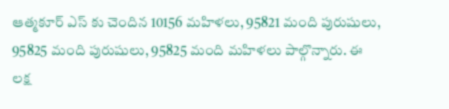ఆత్మకూర్ ఎస్ కు చెందిన 10156 మహిళలు, 95821 మంది పురుషులు, 95825 మంది పురుషులు, 95825 మంది మహిళలు పాల్గొన్నారు. ఈ లక్ష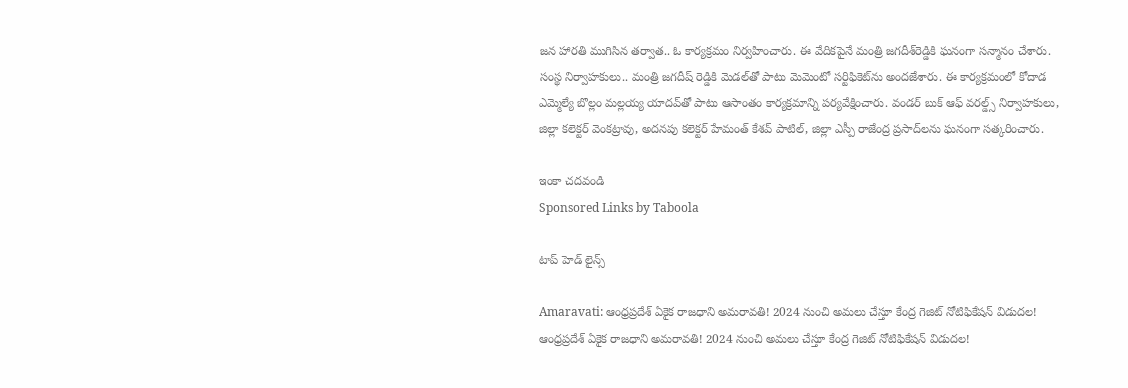జన హారతి ముగిసిన తర్వాత.. ఓ కార్యక్రమం నిర్వహించారు. ఈ వేదికపైనే మంత్రి జగదీశ్‌రెడ్డికి ఘనంగా సన్మానం చేశారు. సంస్థ నిర్వాహకులు.. మంత్రి జగదీష్ రెడ్డికి మెడల్‌తో పాటు మెమెంటో సర్టిఫికెట్‌ను అందజేశారు. ఈ కార్యక్రమంలో కోదాడ ఎమ్మెల్యే బొల్లం మల్లయ్య యాదవ్‌తో పాటు ఆసాంతం కార్యక్రమాన్ని పర్యవేక్షించారు. వండర్ బుక్ ఆఫ్ వరల్డ్స్ నిర్వాహకులు, జిల్లా కలెక్టర్ వెంకట్రావు, అదనపు కలెక్టర్ హేమంత్ కేశవ్ పాటిల్, జిల్లా ఎస్పీ రాజేంద్ర ప్రసాద్‌లను ఘనంగా సత్కరించారు.

ఇంకా చదవండి
Sponsored Links by Taboola

టాప్ హెడ్ లైన్స్

Amaravati: ఆంధ్రప్రదేశ్‌ ఏకైక రాజధాని అమరావతి! 2024 నుంచి అమలు చేస్తూ కేంద్ర గెజిట్ నోటిఫికేషన్ విడుదల!
ఆంధ్రప్రదేశ్‌ ఏకైక రాజధాని అమరావతి! 2024 నుంచి అమలు చేస్తూ కేంద్ర గెజిట్ నోటిఫికేషన్ విడుదల!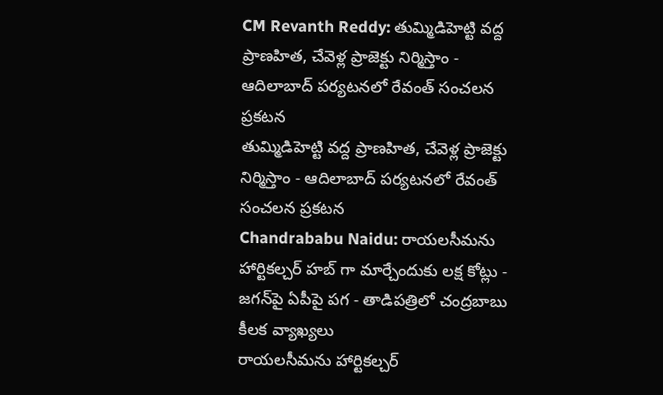CM Revanth Reddy: తుమ్మిడిహెట్టి వద్ద ప్రాణహిత, చేవెళ్ల ప్రాజెక్టు నిర్మిస్తాం - ఆదిలాబాద్ పర్యటనలో రేవంత్ సంచలన ప్రకటన
తుమ్మిడిహెట్టి వద్ద ప్రాణహిత, చేవెళ్ల ప్రాజెక్టు నిర్మిస్తాం - ఆదిలాబాద్ పర్యటనలో రేవంత్ సంచలన ప్రకటన
Chandrababu Naidu: రాయలసీమను హార్టికల్చర్ హబ్ గా మార్చేందుకు లక్ష కోట్లు - జగన్‌పై ఏపీపై పగ - తాడిపత్రిలో చంద్రబాబు కీలక వ్యాఖ్యలు
రాయలసీమను హార్టికల్చర్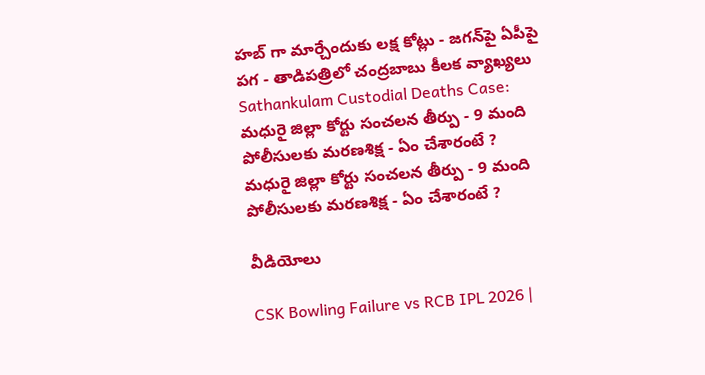హబ్ గా మార్చేందుకు లక్ష కోట్లు - జగన్‌పై ఏపీపై పగ - తాడిపత్రిలో చంద్రబాబు కీలక వ్యాఖ్యలు
Sathankulam Custodial Deaths Case: మధురై జిల్లా కోర్టు సంచలన తీర్పు - 9 మంది పోలీసులకు మరణశిక్ష - ఏం చేశారంటే ?
మధురై జిల్లా కోర్టు సంచలన తీర్పు - 9 మంది పోలీసులకు మరణశిక్ష - ఏం చేశారంటే ?

వీడియోలు

CSK Bowling Failure vs RCB IPL 2026 |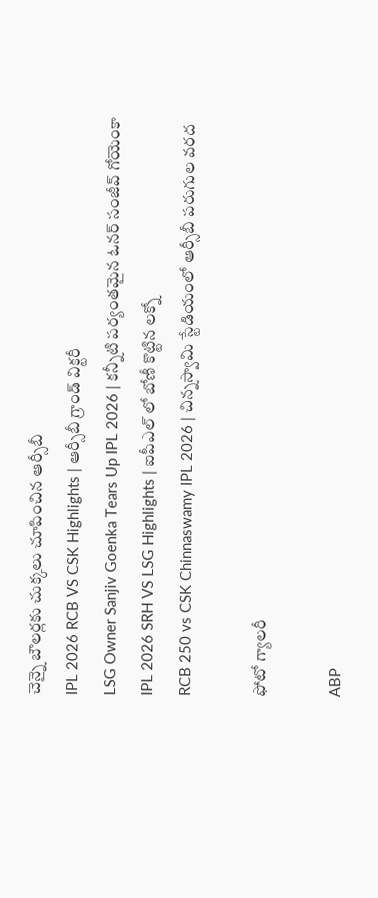చెన్నై బౌలర్లకు చుక్కలు చూపించిన ఆర్సీబీ
IPL 2026 RCB VS CSK Highlights | ఆర్సీబీ గ్రాండ్ విక్ట‌రీ
LSG Owner Sanjiv Goenka Tears Up IPL 2026 | కన్నీటి పర్యంతమైన ఓనర్ సంజీవ్ గోయెంకా
IPL 2026 SRH VS LSG Highlights | ఐపీఎల్ లో బోణీ కొట్టిన ల‌క్నో
RCB 250 vs CSK Chinnaswamy IPL 2026 | చిన్నస్వామి స్టేడియంలో ఆర్సీబీ పరుగుల వరద

ఫోటో గ్యాలరీ

ABP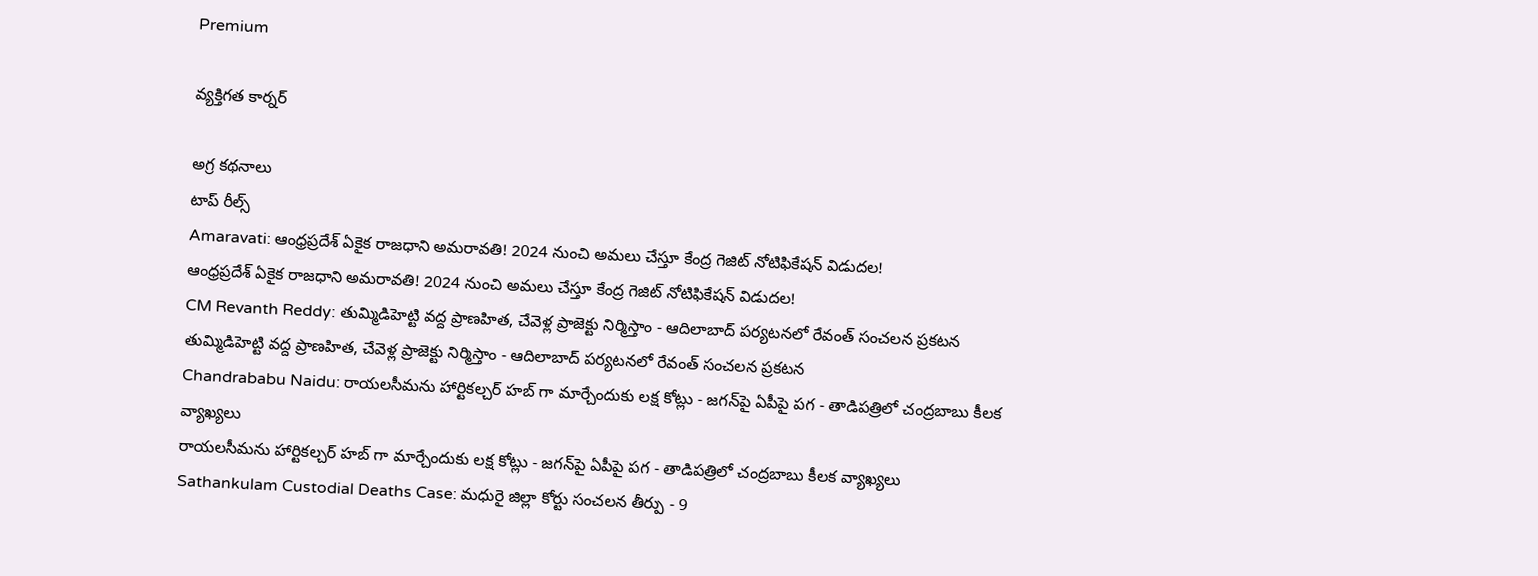Premium

వ్యక్తిగత కార్నర్

అగ్ర కథనాలు
టాప్ రీల్స్
Amaravati: ఆంధ్రప్రదేశ్‌ ఏకైక రాజధాని అమరావతి! 2024 నుంచి అమలు చేస్తూ కేంద్ర గెజిట్ నోటిఫికేషన్ విడుదల!
ఆంధ్రప్రదేశ్‌ ఏకైక రాజధాని అమరావతి! 2024 నుంచి అమలు చేస్తూ కేంద్ర గెజిట్ నోటిఫికేషన్ విడుదల!
CM Revanth Reddy: తుమ్మిడిహెట్టి వద్ద ప్రాణహిత, చేవెళ్ల ప్రాజెక్టు నిర్మిస్తాం - ఆదిలాబాద్ పర్యటనలో రేవంత్ సంచలన ప్రకటన
తుమ్మిడిహెట్టి వద్ద ప్రాణహిత, చేవెళ్ల ప్రాజెక్టు నిర్మిస్తాం - ఆదిలాబాద్ పర్యటనలో రేవంత్ సంచలన ప్రకటన
Chandrababu Naidu: రాయలసీమను హార్టికల్చర్ హబ్ గా మార్చేందుకు లక్ష కోట్లు - జగన్‌పై ఏపీపై పగ - తాడిపత్రిలో చంద్రబాబు కీలక వ్యాఖ్యలు
రాయలసీమను హార్టికల్చర్ హబ్ గా మార్చేందుకు లక్ష కోట్లు - జగన్‌పై ఏపీపై పగ - తాడిపత్రిలో చంద్రబాబు కీలక వ్యాఖ్యలు
Sathankulam Custodial Deaths Case: మధురై జిల్లా కోర్టు సంచలన తీర్పు - 9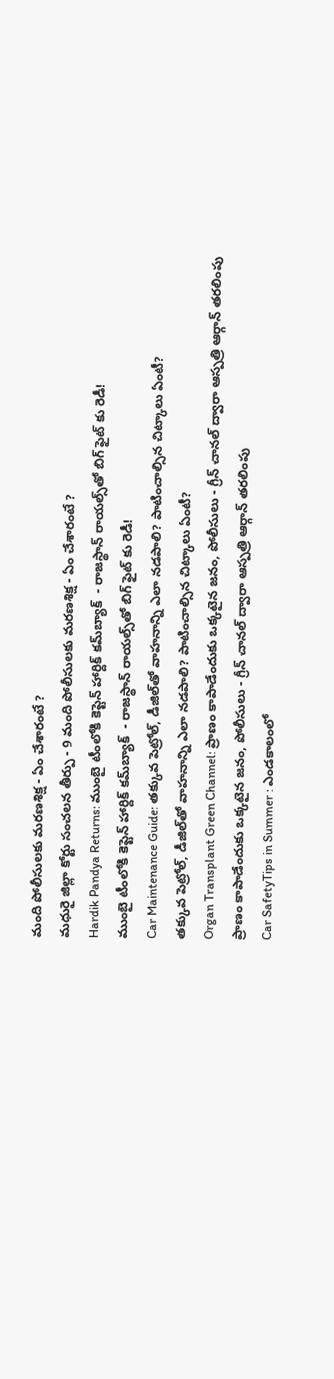మంది పోలీసులకు మరణశిక్ష - ఏం చేశారంటే ?
మధురై జిల్లా కోర్టు సంచలన తీర్పు - 9 మంది పోలీసులకు మరణశిక్ష - ఏం చేశారంటే ?
Hardik Pandya Returns: ముంబై టీంలోకి కెప్టెన్ హార్దిక్ కమ్‌బ్యాక్  - రాజస్థాన్ రాయల్స్‌తో బిగ్ ఫైట్ కు రెడీ!
ముంబై టీంలోకి కెప్టెన్ హార్దిక్ కమ్‌బ్యాక్  - రాజస్థాన్ రాయల్స్‌తో బిగ్ ఫైట్ కు రెడీ!
Car Maintenance Guide: తక్కువ పెట్రోల్, డీజిల్‌తో వాహనాన్ని ఎలా నడపాలి? పాటించాల్సిన చిట్కాలు ఏంటీ?
తక్కువ పెట్రోల్, డీజిల్‌తో వాహనాన్ని ఎలా నడపాలి? పాటించాల్సిన చిట్కాలు ఏంటీ?
Organ Transplant Green Channel: ప్రాణం కాపాడేందుకు ఒక్కటైన జనం, పోలీసులు - గ్రీన్ చానల్ ద్వారా ఆస్పత్రి ఆర్గాన్ తరలింపు
ప్రాణం కాపాడేందుకు ఒక్కటైన జనం, పోలీసులు - గ్రీన్ చానల్ ద్వారా ఆస్పత్రి ఆర్గాన్ తరలింపు
Car SafetyTips in Summer : ఎండకాలంలో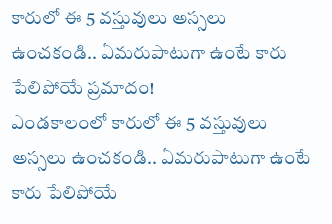కారులో ఈ 5 వస్తువులు అస్సలు ఉంచకండి.. ఏమరుపాటుగా ఉంటే కారు పేలిపోయే ప్రమాదం!
ఎండకాలంలో కారులో ఈ 5 వస్తువులు అస్సలు ఉంచకండి.. ఏమరుపాటుగా ఉంటే కారు పేలిపోయే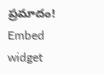ప్రమాదం!
Embed widget